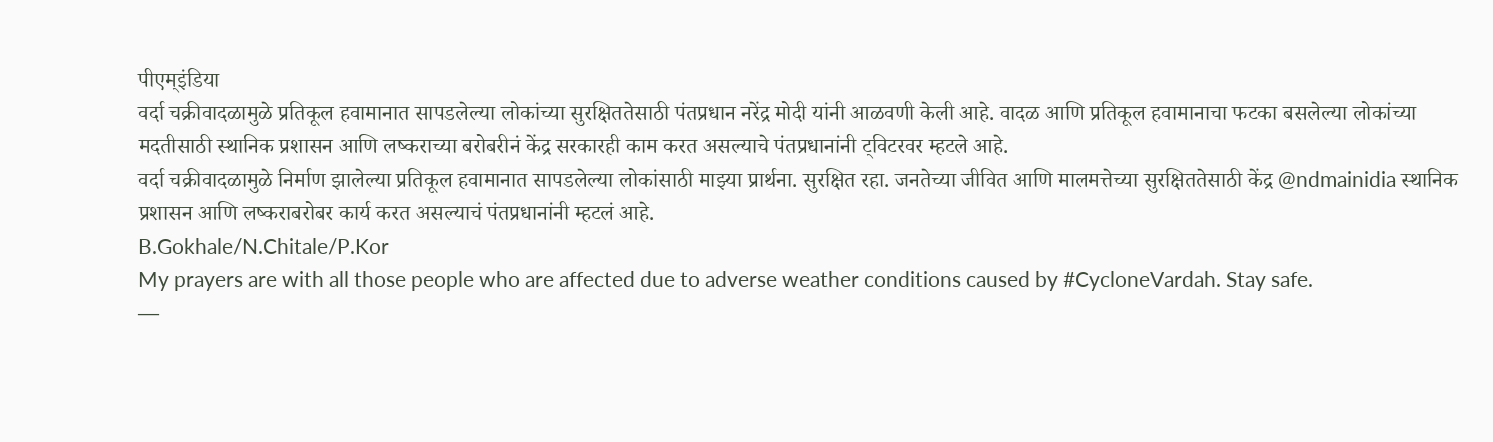पीएम्इंडिया
वर्दा चक्रीवादळामुळे प्रतिकूल हवामानात सापडलेल्या लोकांच्या सुरक्षिततेसाठी पंतप्रधान नरेंद्र मोदी यांनी आळवणी केली आहे. वादळ आणि प्रतिकूल हवामानाचा फटका बसलेल्या लोकांच्या मदतीसाठी स्थानिक प्रशासन आणि लष्कराच्या बरोबरीनं केंद्र सरकारही काम करत असल्याचे पंतप्रधानांनी ट्विटरवर म्हटले आहे.
वर्दा चक्रीवादळामुळे निर्माण झालेल्या प्रतिकूल हवामानात सापडलेल्या लोकांसाठी माझ्या प्रार्थना. सुरक्षित रहा. जनतेच्या जीवित आणि मालमत्तेच्या सुरक्षिततेसाठी केंद्र @ndmainidia स्थानिक प्रशासन आणि लष्कराबरोबर कार्य करत असल्याचं पंतप्रधानांनी म्हटलं आहे.
B.Gokhale/N.Chitale/P.Kor
My prayers are with all those people who are affected due to adverse weather conditions caused by #CycloneVardah. Stay safe.
—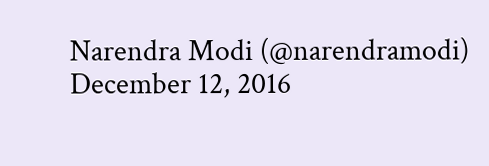Narendra Modi (@narendramodi) December 12, 2016